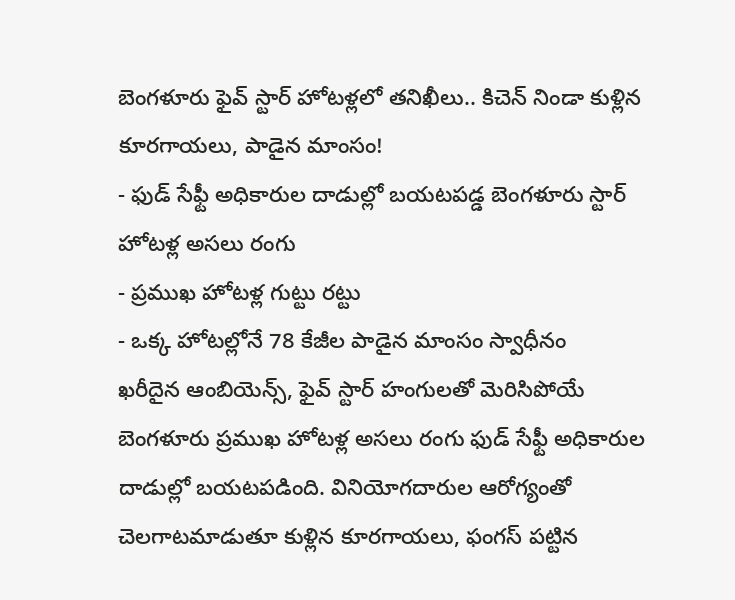బెంగళూరు ఫైవ్ స్టార్ హోటళ్లలో తనిఖీలు.. కిచెన్ నిండా కుళ్లిన కూరగాయలు, పాడైన మాంసం!
- ఫుడ్ సేఫ్టీ అధికారుల దాడుల్లో బయటపడ్డ బెంగళూరు స్టార్ హోటళ్ల అసలు రంగు
- ప్రముఖ హోటళ్ల గుట్టు రట్టు
- ఒక్క హోటల్లోనే 78 కేజీల పాడైన మాంసం స్వాధీనం
ఖరీదైన ఆంబియెన్స్, ఫైవ్ స్టార్ హంగులతో మెరిసిపోయే బెంగళూరు ప్రముఖ హోటళ్ల అసలు రంగు ఫుడ్ సేఫ్టీ అధికారుల దాడుల్లో బయటపడింది. వినియోగదారుల ఆరోగ్యంతో చెలగాటమాడుతూ కుళ్లిన కూరగాయలు, ఫంగస్ పట్టిన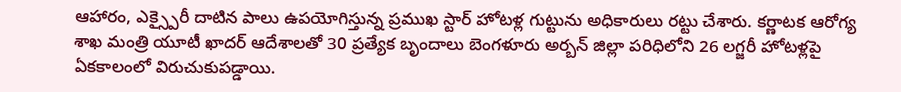ఆహారం, ఎక్స్పైరీ దాటిన పాలు ఉపయోగిస్తున్న ప్రముఖ స్టార్ హోటళ్ల గుట్టును అధికారులు రట్టు చేశారు. కర్ణాటక ఆరోగ్య శాఖ మంత్రి యూటీ ఖాదర్ ఆదేశాలతో 30 ప్రత్యేక బృందాలు బెంగళూరు అర్బన్ జిల్లా పరిధిలోని 26 లగ్జరీ హోటళ్లపై ఏకకాలంలో విరుచుకుపడ్డాయి.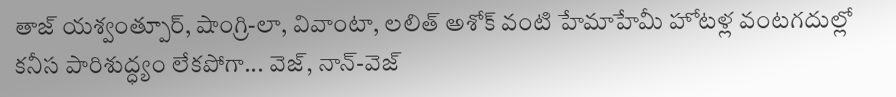తాజ్ యశ్వంత్పూర్, షాంగ్రి-లా, వివాంటా, లలిత్ అశోక్ వంటి హేమాహేమీ హోటళ్ల వంటగదుల్లో కనీస పారిశుద్ధ్యం లేకపోగా... వెజ్, నాన్-వెజ్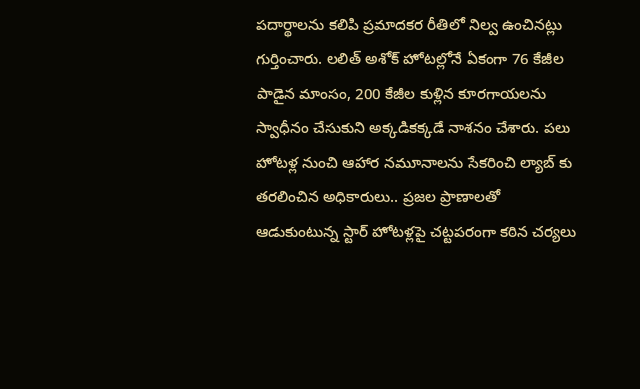పదార్థాలను కలిపి ప్రమాదకర రీతిలో నిల్వ ఉంచినట్లు గుర్తించారు. లలిత్ అశోక్ హోటల్లోనే ఏకంగా 76 కేజీల పాడైన మాంసం, 200 కేజీల కుళ్లిన కూరగాయలను స్వాధీనం చేసుకుని అక్కడికక్కడే నాశనం చేశారు. పలు హోటళ్ల నుంచి ఆహార నమూనాలను సేకరించి ల్యాబ్ కు తరలించిన అధికారులు.. ప్రజల ప్రాణాలతో ఆడుకుంటున్న స్టార్ హోటళ్లపై చట్టపరంగా కఠిన చర్యలు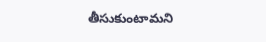తీసుకుంటామని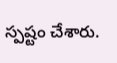స్పష్టం చేశారు.